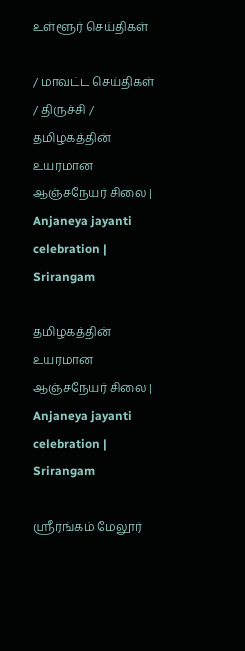உள்ளூர் செய்திகள்

/ மாவட்ட செய்திகள் / திருச்சி / தமிழகத்தின் உயரமான ஆஞ்சநேயர் சிலை | Anjaneya jayanti celebration | Srirangam

தமிழகத்தின் உயரமான ஆஞ்சநேயர் சிலை | Anjaneya jayanti celebration | Srirangam

ஸ்ரீரங்கம் மேலூர்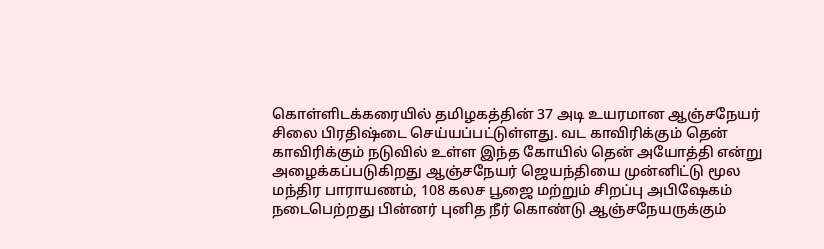கொள்ளிடக்கரையில் தமிழகத்தின் 37 அடி உயரமான ஆஞ்சநேயர் சிலை பிரதிஷ்டை செய்யப்பட்டுள்ளது. வட காவிரிக்கும் தென் காவிரிக்கும் நடுவில் உள்ள இந்த கோயில் தென் அயோத்தி என்று அழைக்கப்படுகிறது ஆஞ்சநேயர் ஜெயந்தியை முன்னிட்டு மூல மந்திர பாராயணம், 108 கலச பூஜை மற்றும் சிறப்பு அபிஷேகம் நடைபெற்றது பின்னர் புனித நீர் கொண்டு ஆஞ்சநேயருக்கும்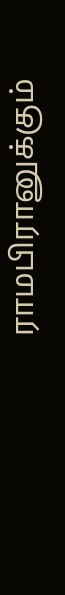ராமபிரானுக்கும்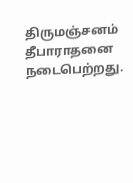திருமஞ்சனம் தீபாராதனை நடைபெற்றது.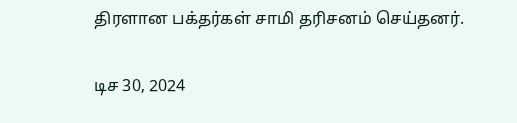திரளான பக்தர்கள் சாமி தரிசனம் செய்தனர்.

டிச 30, 2024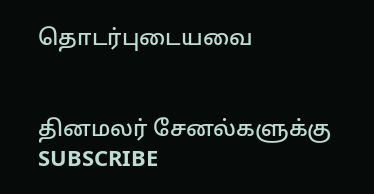தொடர்புடையவை


தினமலர் சேனல்களுக்கு SUBSCRIBE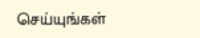செய்யுங்கள்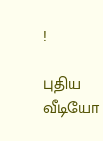!

புதிய வீடியோ